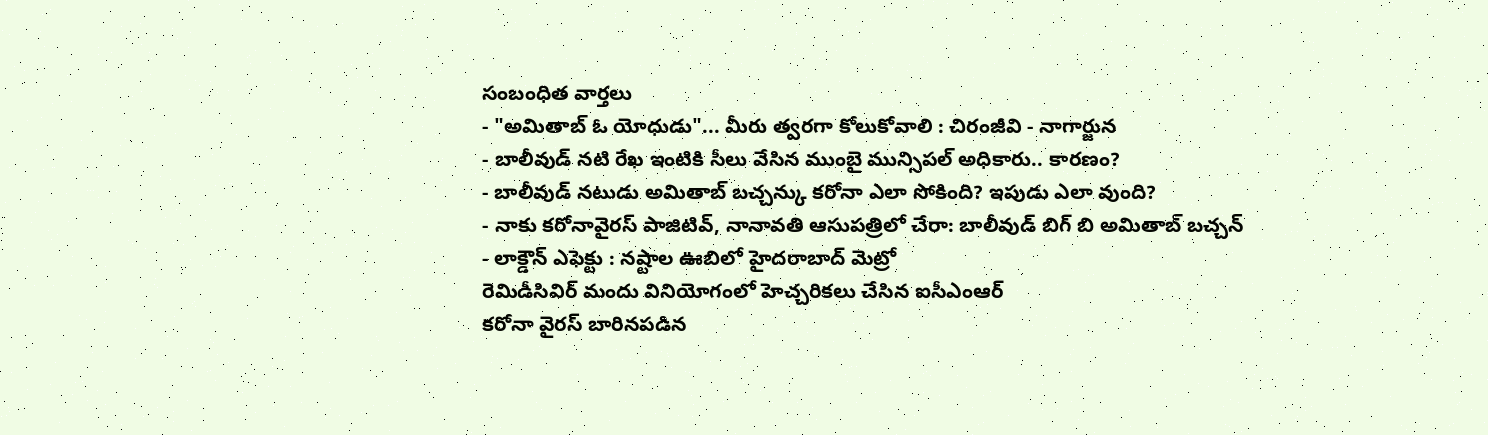సంబంధిత వార్తలు
- "అమితాబ్ ఓ యోధుడు"... మీరు త్వరగా కోలుకోవాలి : చిరంజీవి - నాగార్జున
- బాలీవుడ్ నటి రేఖ ఇంటికి సీలు వేసిన ముంబై మున్సిపల్ అధికారు.. కారణం?
- బాలీవుడ్ నటుడు అమితాబ్ బచ్చన్కు కరోనా ఎలా సోకింది? ఇపుడు ఎలా వుంది?
- నాకు కరోనావైరస్ పాజిటివ్, నానావతి ఆసుపత్రిలో చేరా: బాలీవుడ్ బిగ్ బి అమితాబ్ బచ్చన్
- లాక్డౌన్ ఎఫెక్టు : నష్టాల ఊబిలో హైదరాబాద్ మెట్రో
రెమిడీసివిర్ మందు వినియోగంలో హెచ్చరికలు చేసిన ఐసీఎంఆర్
కరోనా వైరస్ బారినపడిన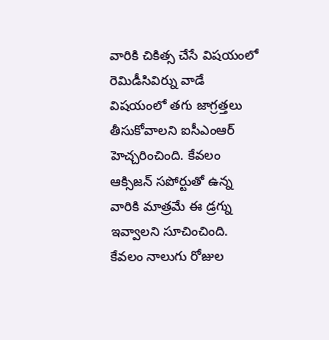వారికి చికిత్స చేసే విషయంలో రెమిడీసివిర్ను వాడే విషయంలో తగు జాగ్రత్తలు తీసుకోవాలని ఐసీఎంఆర్ హెచ్చరించింది. కేవలం ఆక్సిజన్ సపోర్టుతో ఉన్న వారికి మాత్రమే ఈ డ్రగ్ను ఇవ్వాలని సూచించింది.
కేవలం నాలుగు రోజుల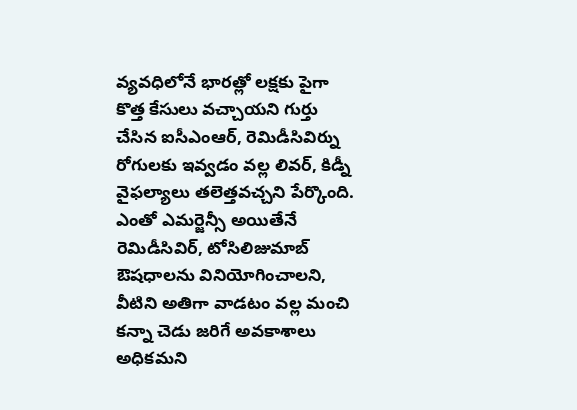వ్యవధిలోనే భారత్లో లక్షకు పైగా కొత్త కేసులు వచ్చాయని గుర్తు చేసిన ఐసీఎంఆర్, రెమిడీసివిర్ను రోగులకు ఇవ్వడం వల్ల లివర్, కిడ్నీ వైఫల్యాలు తలెత్తవచ్చని పేర్కొంది.
ఎంతో ఎమర్జెన్సీ అయితేనే రెమిడీసివిర్, టోసిలిజుమాబ్ ఔషధాలను వినియోగించాలని, వీటిని అతిగా వాడటం వల్ల మంచి కన్నా చెడు జరిగే అవకాశాలు అధికమని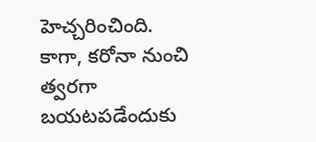హెచ్చరించింది.
కాగా, కరోనా నుంచి త్వరగా బయటపడేందుకు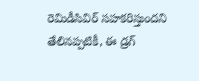రెమిడీసివిర్ సహకరిస్తుందని తేలినప్పటికీ, ఈ డ్రగ్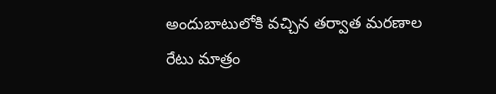అందుబాటులోకి వచ్చిన తర్వాత మరణాల రేటు మాత్రం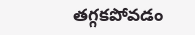తగ్గకపోవడం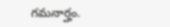గమనార్హం.